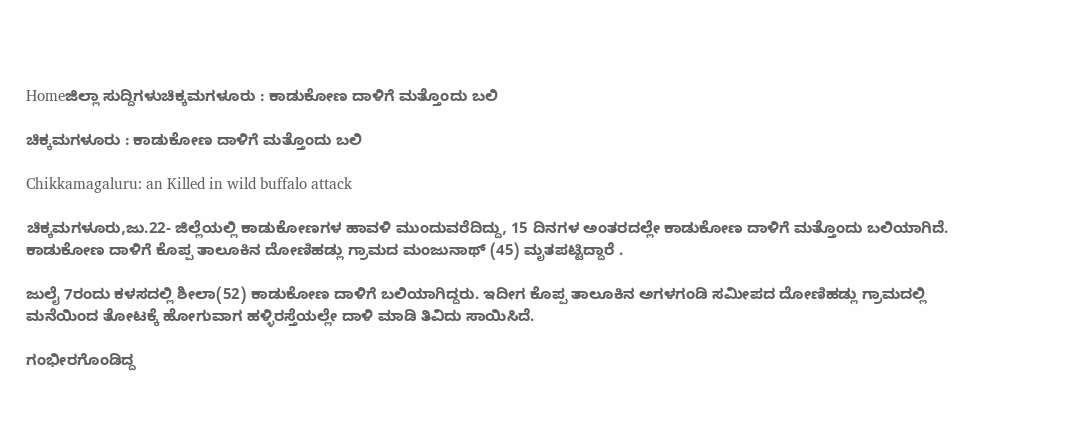Homeಜಿಲ್ಲಾ ಸುದ್ದಿಗಳುಚಿಕ್ಕಮಗಳೂರು : ಕಾಡುಕೋಣ ದಾಳಿಗೆ ಮತ್ತೊಂದು ಬಲಿ

ಚಿಕ್ಕಮಗಳೂರು : ಕಾಡುಕೋಣ ದಾಳಿಗೆ ಮತ್ತೊಂದು ಬಲಿ

Chikkamagaluru: an Killed in wild buffalo attack

ಚಿಕ್ಕಮಗಳೂರು,ಜು.22- ಜಿಲ್ಲೆಯಲ್ಲಿ ಕಾಡುಕೋಣಗಳ ಹಾವಳಿ ಮುಂದುವರೆದಿದ್ದು, 15 ದಿನಗಳ ಅಂತರದಲ್ಲೇ ಕಾಡುಕೋಣ ದಾಳಿಗೆ ಮತ್ತೊಂದು ಬಲಿಯಾಗಿದೆ. ಕಾಡುಕೋಣ ದಾಳಿಗೆ ಕೊಪ್ಪ ತಾಲೂಕಿನ ದೋಣಿಹಡ್ಲು ಗ್ರಾಮದ ಮಂಜುನಾಥ್‌ (45) ಮೃತಪಟ್ಟಿದ್ದಾರೆ .

ಜುಲೈ 7ರಂದು ಕಳಸದಲ್ಲಿ ಶೀಲಾ(52) ಕಾಡುಕೋಣ ದಾಳಿಗೆ ಬಲಿಯಾಗಿದ್ದರು. ಇದೀಗ ಕೊಪ್ಪ ತಾಲೂಕಿನ ಅಗಳಗಂಡಿ ಸಮೀಪದ ದೋಣಿಹಡ್ಲು ಗ್ರಾಮದಲ್ಲಿ ಮನೆಯಿಂದ ತೋಟಕ್ಕೆ ಹೋಗುವಾಗ ಹಳ್ಳಿರಸ್ತೆಯಲ್ಲೇ ದಾಳಿ ಮಾಡಿ ತಿವಿದು ಸಾಯಿಸಿದೆ.

ಗಂಭೀರಗೊಂಡಿದ್ದ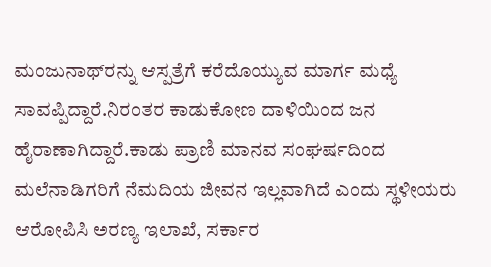ಮಂಜುನಾಥ್‌ರನ್ನು ಆಸ್ಪತ್ರೆಗೆ ಕರೆದೊಯ್ಯುವ ಮಾರ್ಗ ಮಧ್ಯೆ ಸಾವಪ್ಪಿದ್ದಾರೆ.ನಿರಂತರ ಕಾಡುಕೋಣ ದಾಳಿಯಿಂದ ಜನ ಹೈರಾಣಾಗಿದ್ದಾರೆ.ಕಾಡು ಪ್ರಾಣಿ ಮಾನವ ಸಂಘರ್ಷದಿಂದ ಮಲೆನಾಡಿಗರಿಗೆ ನೆಮದಿಯ ಜೀವನ ಇಲ್ಲವಾಗಿದೆ ಎಂದು ಸ್ಥಳೀಯರು ಆರೋಪಿಸಿ ಅರಣ್ಯ ಇಲಾಖೆ, ಸರ್ಕಾರ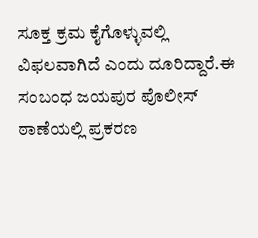ಸೂಕ್ತ ಕ್ರಮ ಕೈಗೊಳ್ಳುವಲ್ಲಿ ವಿಫಲವಾಗಿದೆ ಎಂದು ದೂರಿದ್ದಾರೆ.ಈ ಸಂಬಂಧ ಜಯಪುರ ಪೊಲೀಸ್‌‍ ಠಾಣೆಯಲ್ಲಿ ಪ್ರಕರಣ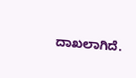ದಾಖಲಾಗಿದೆ.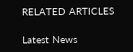RELATED ARTICLES

Latest News